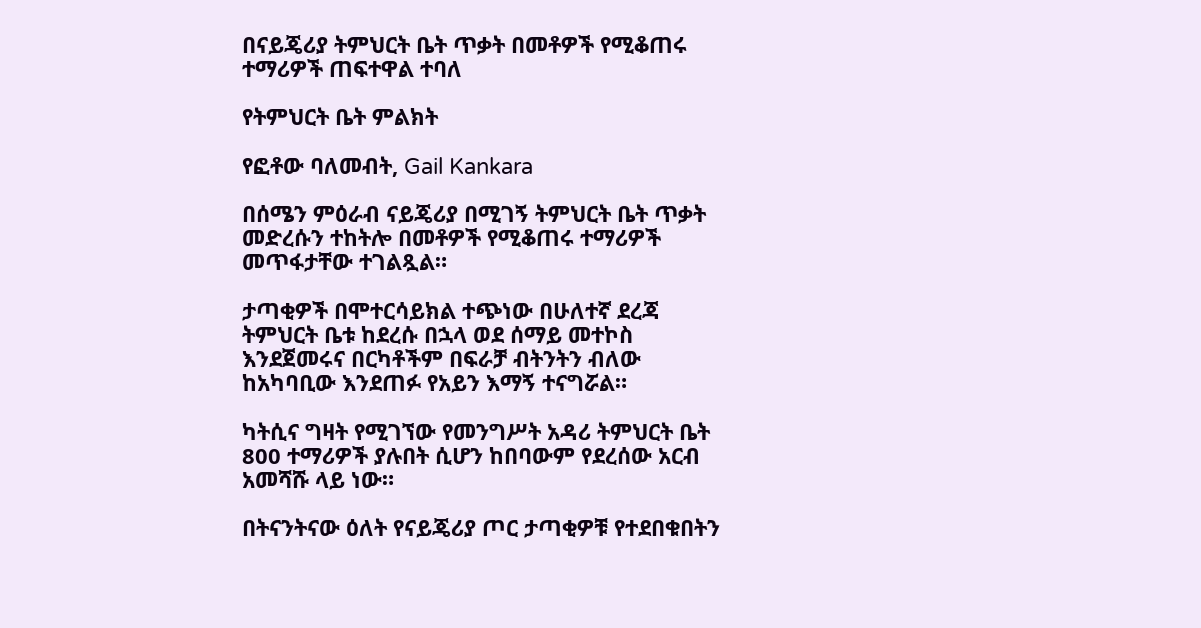በናይጄሪያ ትምህርት ቤት ጥቃት በመቶዎች የሚቆጠሩ ተማሪዎች ጠፍተዋል ተባለ

የትምህርት ቤት ምልክት

የፎቶው ባለመብት, Gail Kankara

በሰሜን ምዕራብ ናይጄሪያ በሚገኝ ትምህርት ቤት ጥቃት መድረሱን ተከትሎ በመቶዎች የሚቆጠሩ ተማሪዎች መጥፋታቸው ተገልጿል።

ታጣቂዎች በሞተርሳይክል ተጭነው በሁለተኛ ደረጃ ትምህርት ቤቱ ከደረሱ በኋላ ወደ ሰማይ መተኮስ እንደጀመሩና በርካቶችም በፍራቻ ብትንትን ብለው ከአካባቢው እንደጠፉ የአይን እማኝ ተናግሯል።

ካትሲና ግዛት የሚገኘው የመንግሥት አዳሪ ትምህርት ቤት 800 ተማሪዎች ያሉበት ሲሆን ከበባውም የደረሰው አርብ አመሻሹ ላይ ነው።

በትናንትናው ዕለት የናይጄሪያ ጦር ታጣቂዎቹ የተደበቁበትን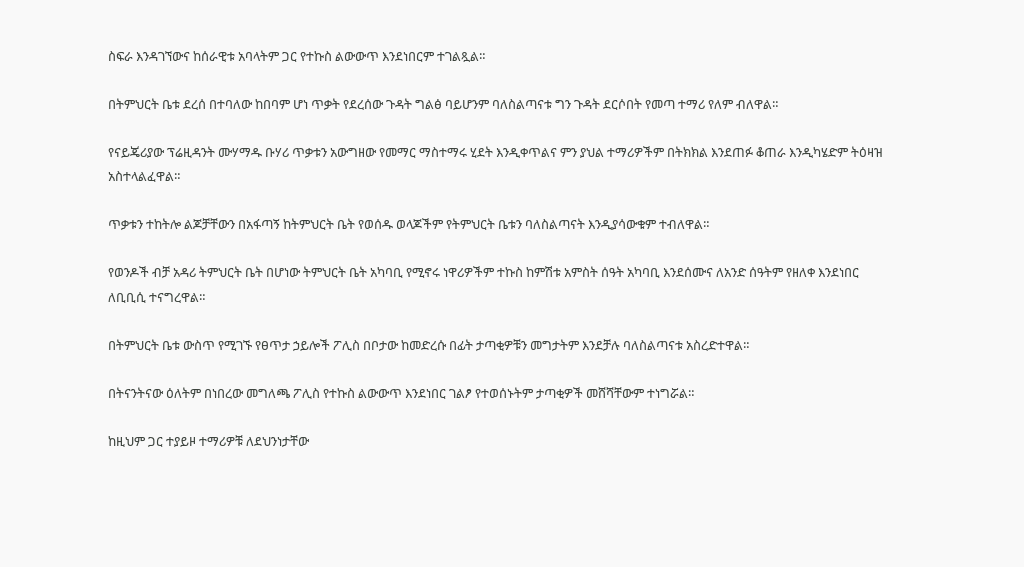ስፍራ እንዳገኘውና ከሰራዊቱ አባላትም ጋር የተኩስ ልውውጥ እንደነበርም ተገልጿል።

በትምህርት ቤቱ ደረሰ በተባለው ከበባም ሆነ ጥቃት የደረሰው ጉዳት ግልፅ ባይሆንም ባለስልጣናቱ ግን ጉዳት ደርሶበት የመጣ ተማሪ የለም ብለዋል።

የናይጄሪያው ፕሬዚዳንት ሙሃማዱ ቡሃሪ ጥቃቱን አውግዘው የመማር ማስተማሩ ሂደት እንዲቀጥልና ምን ያህል ተማሪዎችም በትክክል እንደጠፉ ቆጠራ እንዲካሄድም ትዕዛዝ አስተላልፈዋል።

ጥቃቱን ተከትሎ ልጆቻቸውን በአፋጣኝ ከትምህርት ቤት የወሰዱ ወላጆችም የትምህርት ቤቱን ባለስልጣናት እንዲያሳውቁም ተብለዋል።

የወንዶች ብቻ አዳሪ ትምህርት ቤት በሆነው ትምህርት ቤት አካባቢ የሚኖሩ ነዋሪዎችም ተኩስ ከምሽቱ አምስት ሰዓት አካባቢ እንደሰሙና ለአንድ ሰዓትም የዘለቀ እንደነበር ለቢቢሲ ተናግረዋል።

በትምህርት ቤቱ ውስጥ የሚገኙ የፀጥታ ኃይሎች ፖሊስ በቦታው ከመድረሱ በፊት ታጣቂዎቹን መግታትም እንደቻሉ ባለስልጣናቱ አስረድተዋል።

በትናንትናው ዕለትም በነበረው መግለጫ ፖሊስ የተኩስ ልውውጥ እንደነበር ገልፆ የተወሰኑትም ታጣቂዎች መሸሻቸውም ተነግሯል።

ከዚህም ጋር ተያይዞ ተማሪዎቹ ለደህንነታቸው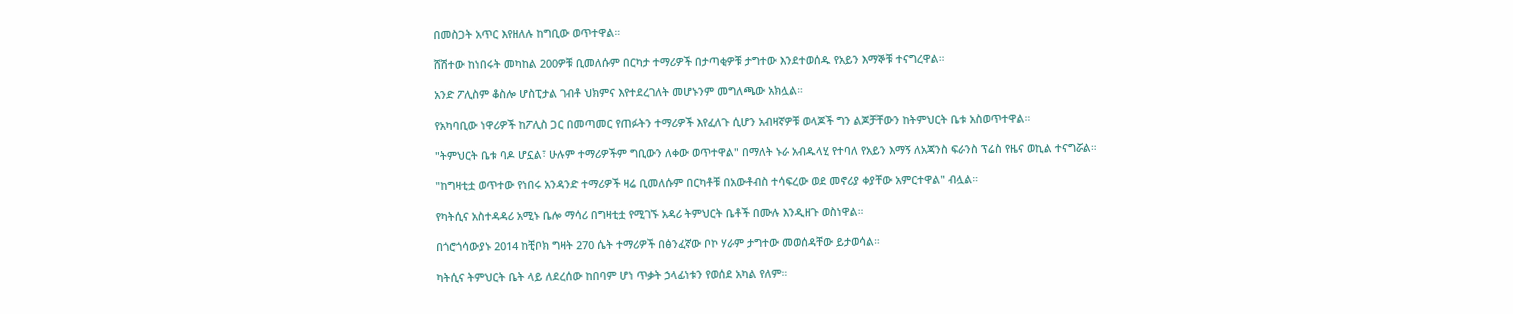በመስጋት አጥር እየዘለሉ ከግቢው ወጥተዋል።

ሸሽተው ከነበሩት መካከል 200ዎቹ ቢመለሱም በርካታ ተማሪዎች በታጣቂዎቹ ታግተው እንደተወሰዱ የአይን እማኞቹ ተናግረዋል።

አንድ ፖሊስም ቆስሎ ሆስፒታል ገብቶ ህክምና እየተደረገለት መሆኑንም መግለጫው አክሏል።

የአካባቢው ነዋሪዎች ከፖሊስ ጋር በመጣመር የጠፉትን ተማሪዎች እየፈለጉ ሲሆን አብዛኛዎቹ ወላጆች ግን ልጆቻቸውን ከትምህርት ቤቱ አስወጥተዋል።

"ትምህርት ቤቱ ባዶ ሆኗል፣ ሁሉም ተማሪዎችም ግቢውን ለቀው ወጥተዋል" በማለት ኑራ አብዱላሂ የተባለ የአይን እማኝ ለአጃንስ ፍራንስ ፕሬስ የዜና ወኪል ተናግሯል።

"ከግዛቲቷ ወጥተው የነበሩ አንዳንድ ተማሪዎች ዛሬ ቢመለሱም በርካቶቹ በአውቶብስ ተሳፍረው ወደ መኖሪያ ቀያቸው አምርተዋል" ብሏል።

የካትሲና አስተዳዳሪ አሚኑ ቤሎ ማሳሪ በግዛቲቷ የሚገኙ አዳሪ ትምህርት ቤቶች በሙሉ እንዲዘጉ ወስነዋል።

በጎሮጎሳውያኑ 2014 ከቺቦክ ግዛት 270 ሴት ተማሪዎች በፅንፈኛው ቦኮ ሃራም ታግተው መወሰዳቸው ይታወሳል።

ካትሲና ትምህርት ቤት ላይ ለደረሰው ከበባም ሆነ ጥቃት ኃላፊነቱን የወሰደ አካል የለም።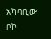አካባቢው ቦኮ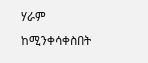ሃራም ከሚንቀሳቀስበት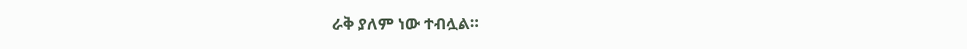ራቅ ያለም ነው ተብሏል።